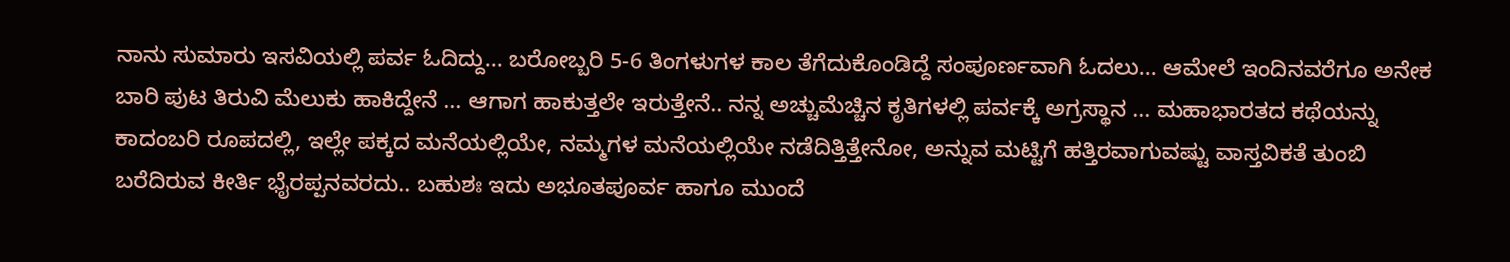ನಾನು ಸುಮಾರು ಇಸವಿಯಲ್ಲಿ ಪರ್ವ ಓದಿದ್ದು... ಬರೋಬ್ಬರಿ 5-6 ತಿಂಗಳುಗಳ ಕಾಲ ತೆಗೆದುಕೊಂಡಿದ್ದೆ ಸಂಪೂರ್ಣವಾಗಿ ಓದಲು... ಆಮೇಲೆ ಇಂದಿನವರೆಗೂ ಅನೇಕ ಬಾರಿ ಪುಟ ತಿರುವಿ ಮೆಲುಕು ಹಾಕಿದ್ದೇನೆ ... ಆಗಾಗ ಹಾಕುತ್ತಲೇ ಇರುತ್ತೇನೆ.. ನನ್ನ ಅಚ್ಚುಮೆಚ್ಚಿನ ಕೃತಿಗಳಲ್ಲಿ ಪರ್ವಕ್ಕೆ ಅಗ್ರಸ್ಥಾನ ... ಮಹಾಭಾರತದ ಕಥೆಯನ್ನು ಕಾದಂಬರಿ ರೂಪದಲ್ಲಿ, ಇಲ್ಲೇ ಪಕ್ಕದ ಮನೆಯಲ್ಲಿಯೇ, ನಮ್ಮಗಳ ಮನೆಯಲ್ಲಿಯೇ ನಡೆದಿತ್ತಿತ್ತೇನೋ, ಅನ್ನುವ ಮಟ್ಟಿಗೆ ಹತ್ತಿರವಾಗುವಷ್ಟು ವಾಸ್ತವಿಕತೆ ತುಂಬಿ ಬರೆದಿರುವ ಕೀರ್ತಿ ಭೈರಪ್ಪನವರದು.. ಬಹುಶಃ ಇದು ಅಭೂತಪೂರ್ವ ಹಾಗೂ ಮುಂದೆ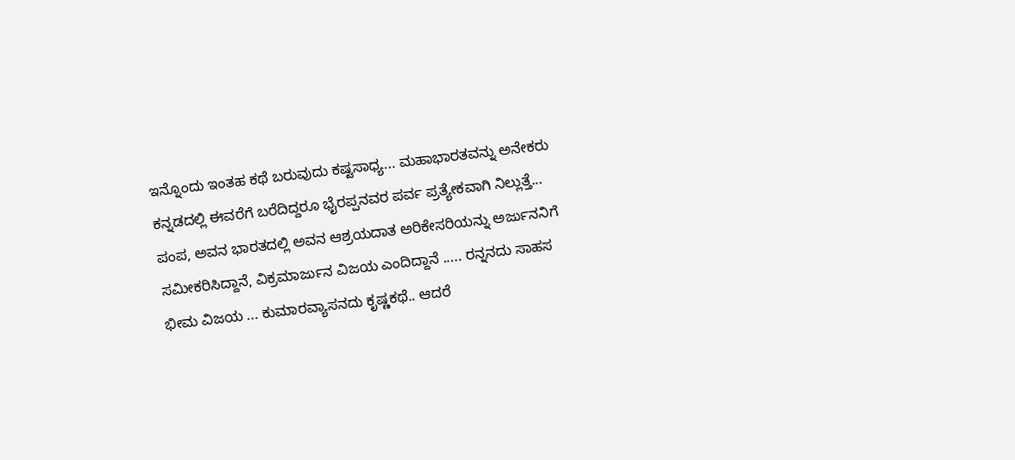ಇನ್ನೊಂದು ಇಂತಹ ಕಥೆ ಬರುವುದು ಕಷ್ಟಸಾಧ್ಯ... ಮಹಾಭಾರತವನ್ನು ಅನೇಕರು ಕನ್ನಡದಲ್ಲಿ ಈವರೆಗೆ ಬರೆದಿದ್ದರೂ ಭೈರಪ್ಪನವರ ಪರ್ವ ಪ್ರತ್ಯೇಕವಾಗಿ ನಿಲ್ಲುತ್ತೆ... ಪಂಪ, ಅವನ ಭಾರತದಲ್ಲಿ ಅವನ ಆಶ್ರಯದಾತ ಅರಿಕೇಸರಿಯನ್ನು ಅರ್ಜುನನಿಗೆ ಸಮೀಕರಿಸಿದ್ದಾನೆ, ವಿಕ್ರಮಾರ್ಜುನ ವಿಜಯ ಎಂದಿದ್ದಾನೆ ..... ರನ್ನನದು ಸಾಹಸ ಭೀಮ ವಿಜಯ ... ಕುಮಾರವ್ಯಾಸನದು ಕೃಷ್ಣಕಥೆ.. ಆದರೆ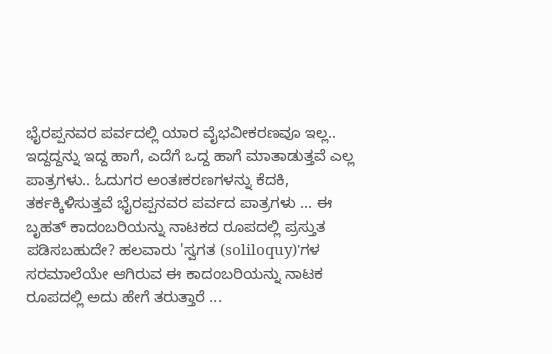ಭೈರಪ್ಪನವರ ಪರ್ವದಲ್ಲಿ ಯಾರ ವೈಭವೀಕರಣವೂ ಇಲ್ಲ.. ಇದ್ದದ್ದನ್ನು ಇದ್ದ ಹಾಗೆ, ಎದೆಗೆ ಒದ್ದ ಹಾಗೆ ಮಾತಾಡುತ್ತವೆ ಎಲ್ಲ ಪಾತ್ರಗಳು.. ಓದುಗರ ಅಂತಃಕರಣಗಳನ್ನು ಕೆದಕಿ, ತರ್ಕಕ್ಕಿಳಿಸುತ್ತವೆ ಭೈರಪ್ಪನವರ ಪರ್ವದ ಪಾತ್ರಗಳು ... ಈ ಬೃಹತ್ ಕಾದಂಬರಿಯನ್ನು ನಾಟಕದ ರೂಪದಲ್ಲಿ ಪ್ರಸ್ತುತ ಪಡಿಸಬಹುದೇ? ಹಲವಾರು 'ಸ್ವಗತ (soliloquy)'ಗಳ ಸರಮಾಲೆಯೇ ಆಗಿರುವ ಈ ಕಾದಂಬರಿಯನ್ನು ನಾಟಕ ರೂಪದಲ್ಲಿ ಅದು ಹೇಗೆ ತರುತ್ತಾರೆ ...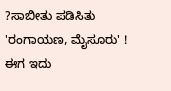?ಸಾಬೀತು ಪಡಿಸಿತು 'ರಂಗಾಯಣ, ಮೈಸೂರು' ! ಈಗ ಇದು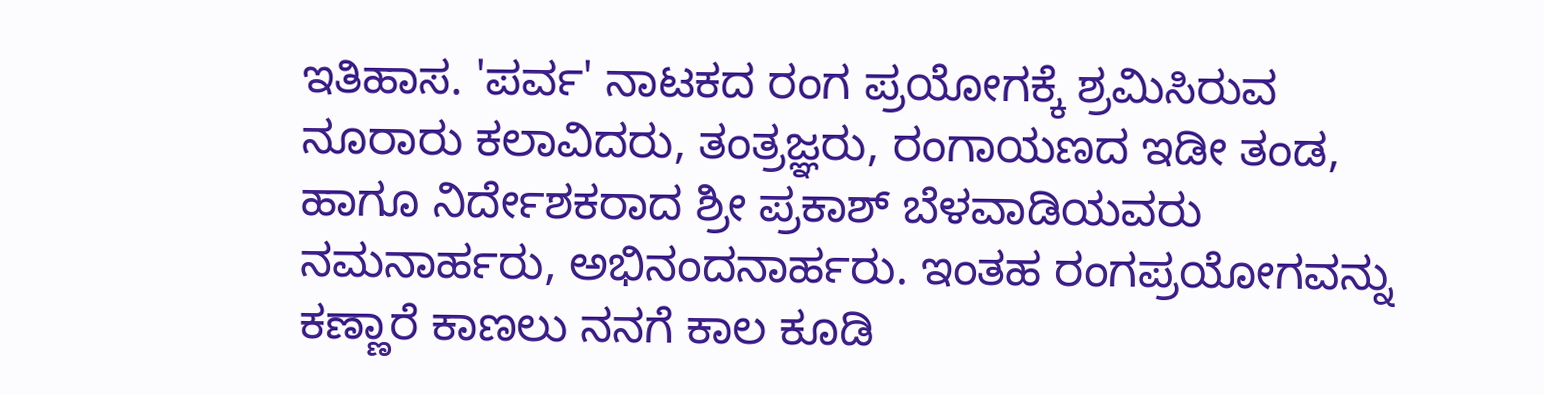ಇತಿಹಾಸ. 'ಪರ್ವ' ನಾಟಕದ ರಂಗ ಪ್ರಯೋಗಕ್ಕೆ ಶ್ರಮಿಸಿರುವ ನೂರಾರು ಕಲಾವಿದರು, ತಂತ್ರಜ್ಞರು, ರಂಗಾಯಣದ ಇಡೀ ತಂಡ, ಹಾಗೂ ನಿರ್ದೇಶಕರಾದ ಶ್ರೀ ಪ್ರಕಾಶ್ ಬೆಳವಾಡಿಯವರು ನಮನಾರ್ಹರು, ಅಭಿನಂದನಾರ್ಹರು. ಇಂತಹ ರಂಗಪ್ರಯೋಗವನ್ನು ಕಣ್ಣಾರೆ ಕಾಣಲು ನನಗೆ ಕಾಲ ಕೂಡಿ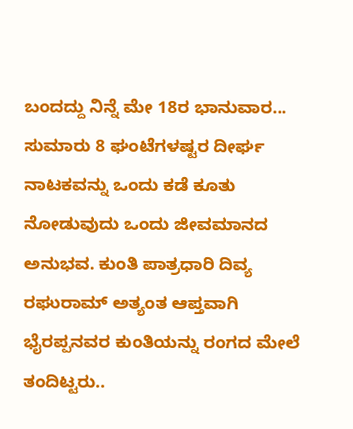ಬಂದದ್ದು ನಿನ್ನೆ ಮೇ 18ರ ಭಾನುವಾರ...
ಸುಮಾರು 8 ಘಂಟೆಗಳಷ್ಟರ ದೀರ್ಘ ನಾಟಕವನ್ನು ಒಂದು ಕಡೆ ಕೂತು ನೋಡುವುದು ಒಂದು ಜೀವಮಾನದ ಅನುಭವ. ಕುಂತಿ ಪಾತ್ರಧಾರಿ ದಿವ್ಯ ರಘುರಾಮ್ ಅತ್ಯಂತ ಆಪ್ತವಾಗಿ ಭೈರಪ್ಪನವರ ಕುಂತಿಯನ್ನು ರಂಗದ ಮೇಲೆ ತಂದಿಟ್ಟರು..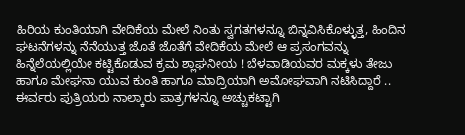ಹಿರಿಯ ಕುಂತಿಯಾಗಿ ವೇದಿಕೆಯ ಮೇಲೆ ನಿಂತು ಸ್ವಗತಗಳನ್ನೂ ಬಿನ್ನವಿಸಿಕೊಳ್ಳುತ್ತ, ಹಿಂದಿನ ಘಟನೆಗಳನ್ನು ನೆನೆಯುತ್ತ ಜೊತೆ ಜೊತೆಗೆ ವೇದಿಕೆಯ ಮೇಲೆ ಆ ಪ್ರಸಂಗವನ್ನು ಹಿನ್ನೆಲೆಯಲ್ಲಿಯೇ ಕಟ್ಟಿಕೊಡುವ ಕ್ರಮ ಶ್ಲಾಘನೀಯ ! ಬೆಳವಾಡಿಯವರ ಮಕ್ಕಳು ತೇಜು ಹಾಗೂ ಮೇಘನಾ ಯುವ ಕುಂತಿ ಹಾಗೂ ಮಾದ್ರಿಯಾಗಿ ಅಮೋಘವಾಗಿ ನಟಿಸಿದ್ದಾರೆ .. ಈರ್ವರು ಪುತ್ರಿಯರು ನಾಲ್ಕಾರು ಪಾತ್ರಗಳನ್ನೂ ಅಚ್ಚುಕಟ್ಟಾಗಿ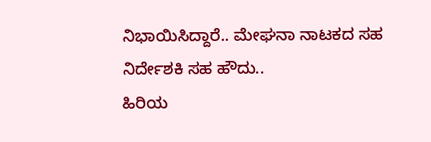ನಿಭಾಯಿಸಿದ್ದಾರೆ.. ಮೇಘನಾ ನಾಟಕದ ಸಹ ನಿರ್ದೇಶಕಿ ಸಹ ಹೌದು..
ಹಿರಿಯ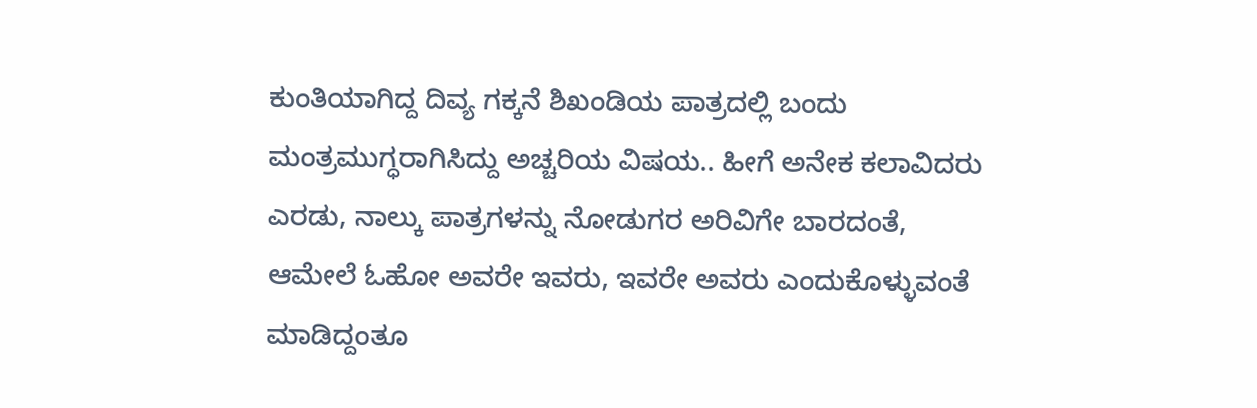ಕುಂತಿಯಾಗಿದ್ದ ದಿವ್ಯ ಗಕ್ಕನೆ ಶಿಖಂಡಿಯ ಪಾತ್ರದಲ್ಲಿ ಬಂದು ಮಂತ್ರಮುಗ್ಧರಾಗಿಸಿದ್ದು ಅಚ್ಚರಿಯ ವಿಷಯ.. ಹೀಗೆ ಅನೇಕ ಕಲಾವಿದರು ಎರಡು, ನಾಲ್ಕು ಪಾತ್ರಗಳನ್ನು ನೋಡುಗರ ಅರಿವಿಗೇ ಬಾರದಂತೆ, ಆಮೇಲೆ ಓಹೋ ಅವರೇ ಇವರು, ಇವರೇ ಅವರು ಎಂದುಕೊಳ್ಳುವಂತೆ ಮಾಡಿದ್ದಂತೂ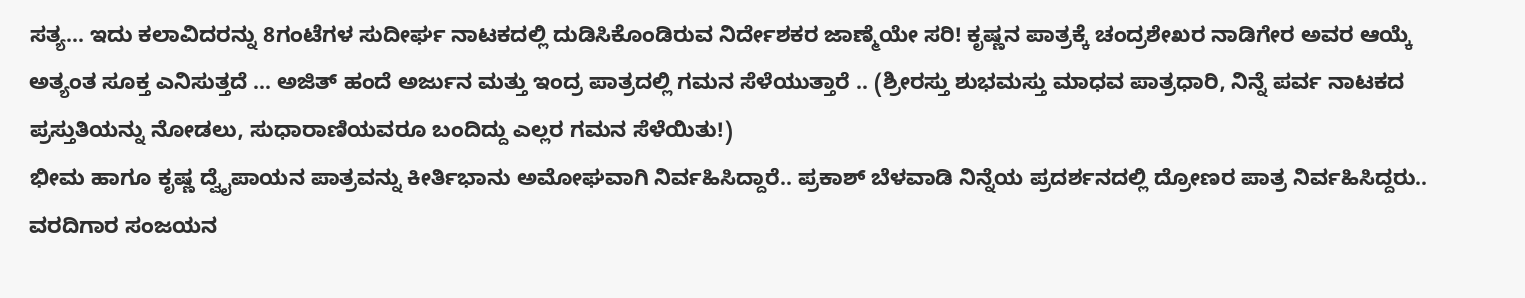ಸತ್ಯ... ಇದು ಕಲಾವಿದರನ್ನು 8ಗಂಟೆಗಳ ಸುದೀರ್ಘ ನಾಟಕದಲ್ಲಿ ದುಡಿಸಿಕೊಂಡಿರುವ ನಿರ್ದೇಶಕರ ಜಾಣ್ಮೆಯೇ ಸರಿ! ಕೃಷ್ಣನ ಪಾತ್ರಕ್ಕೆ ಚಂದ್ರಶೇಖರ ನಾಡಿಗೇರ ಅವರ ಆಯ್ಕೆ ಅತ್ಯಂತ ಸೂಕ್ತ ಎನಿಸುತ್ತದೆ ... ಅಜಿತ್ ಹಂದೆ ಅರ್ಜುನ ಮತ್ತು ಇಂದ್ರ ಪಾತ್ರದಲ್ಲಿ ಗಮನ ಸೆಳೆಯುತ್ತಾರೆ .. (ಶ್ರೀರಸ್ತು ಶುಭಮಸ್ತು ಮಾಧವ ಪಾತ್ರಧಾರಿ, ನಿನ್ನೆ ಪರ್ವ ನಾಟಕದ ಪ್ರಸ್ತುತಿಯನ್ನು ನೋಡಲು, ಸುಧಾರಾಣಿಯವರೂ ಬಂದಿದ್ದು ಎಲ್ಲರ ಗಮನ ಸೆಳೆಯಿತು!)
ಭೀಮ ಹಾಗೂ ಕೃಷ್ಣ ದ್ವೈಪಾಯನ ಪಾತ್ರವನ್ನು ಕೀರ್ತಿಭಾನು ಅಮೋಘವಾಗಿ ನಿರ್ವಹಿಸಿದ್ದಾರೆ.. ಪ್ರಕಾಶ್ ಬೆಳವಾಡಿ ನಿನ್ನೆಯ ಪ್ರದರ್ಶನದಲ್ಲಿ ದ್ರೋಣರ ಪಾತ್ರ ನಿರ್ವಹಿಸಿದ್ದರು.. ವರದಿಗಾರ ಸಂಜಯನ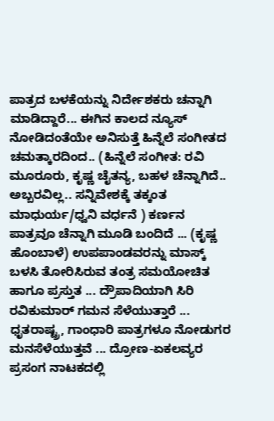ಪಾತ್ರದ ಬಳಕೆಯನ್ನು ನಿರ್ದೇಶಕರು ಚನ್ನಾಗಿ ಮಾಡಿದ್ದಾರೆ... ಈಗಿನ ಕಾಲದ ನ್ಯೂಸ್ ನೋಡಿದಂತೆಯೇ ಅನಿಸುತ್ತೆ ಹಿನ್ನೆಲೆ ಸಂಗೀತದ ಚಮತ್ಕಾರದಿಂದ.. (ಹಿನ್ನೆಲೆ ಸಂಗೀತ: ರವಿ ಮೂರೂರು, ಕೃಷ್ಣ ಚೈತನ್ಯ, ಬಹಳ ಚೆನ್ನಾಗಿದೆ.. ಅಬ್ಬರವಿಲ್ಲ.. ಸನ್ನಿವೇಶಕ್ಕೆ ತಕ್ಕಂತ ಮಾಧುರ್ಯ/ಧ್ವನಿ ವರ್ಧನೆ ) ಕರ್ಣನ ಪಾತ್ರವೂ ಚೆನ್ನಾಗಿ ಮೂಡಿ ಬಂದಿದೆ ... (ಕೃಷ್ಣ ಹೊಂಬಾಳೆ) ಉಪಪಾಂಡವರನ್ನು ಮಾಸ್ಕ್ ಬಳಸಿ ತೋರಿಸಿರುವ ತಂತ್ರ ಸಮಯೋಚಿತ ಹಾಗೂ ಪ್ರಸ್ತುತ ... ದ್ರೌಪಾದಿಯಾಗಿ ಸಿರಿ ರವಿಕುಮಾರ್ ಗಮನ ಸೆಳೆಯುತ್ತಾರೆ ... ಧೃತರಾಷ್ಟ್ರ, ಗಾಂಧಾರಿ ಪಾತ್ರಗಳೂ ನೋಡುಗರ ಮನಸೆಳೆಯುತ್ತವೆ ... ದ್ರೋಣ-ಏಕಲವ್ಯರ ಪ್ರಸಂಗ ನಾಟಕದಲ್ಲಿ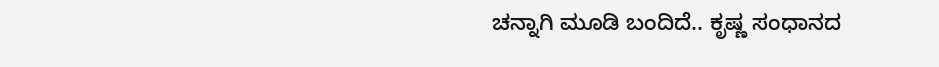ಚನ್ನಾಗಿ ಮೂಡಿ ಬಂದಿದೆ.. ಕೃಷ್ಣ ಸಂಧಾನದ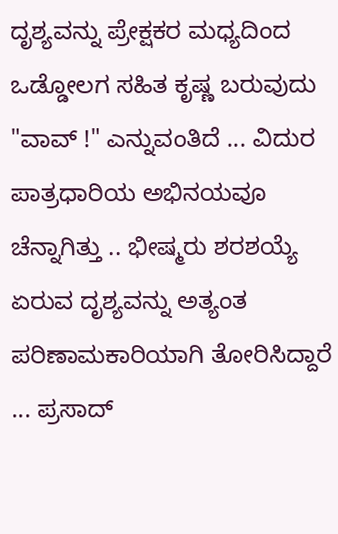ದೃಶ್ಯವನ್ನು ಪ್ರೇಕ್ಷಕರ ಮಧ್ಯದಿಂದ ಒಡ್ಡೋಲಗ ಸಹಿತ ಕೃಷ್ಣ ಬರುವುದು "ವಾವ್ !" ಎನ್ನುವಂತಿದೆ ... ವಿದುರ ಪಾತ್ರಧಾರಿಯ ಅಭಿನಯವೂ ಚೆನ್ನಾಗಿತ್ತು .. ಭೀಷ್ಮರು ಶರಶಯ್ಯೆ ಏರುವ ದೃಶ್ಯವನ್ನು ಅತ್ಯಂತ ಪರಿಣಾಮಕಾರಿಯಾಗಿ ತೋರಿಸಿದ್ದಾರೆ ... ಪ್ರಸಾದ್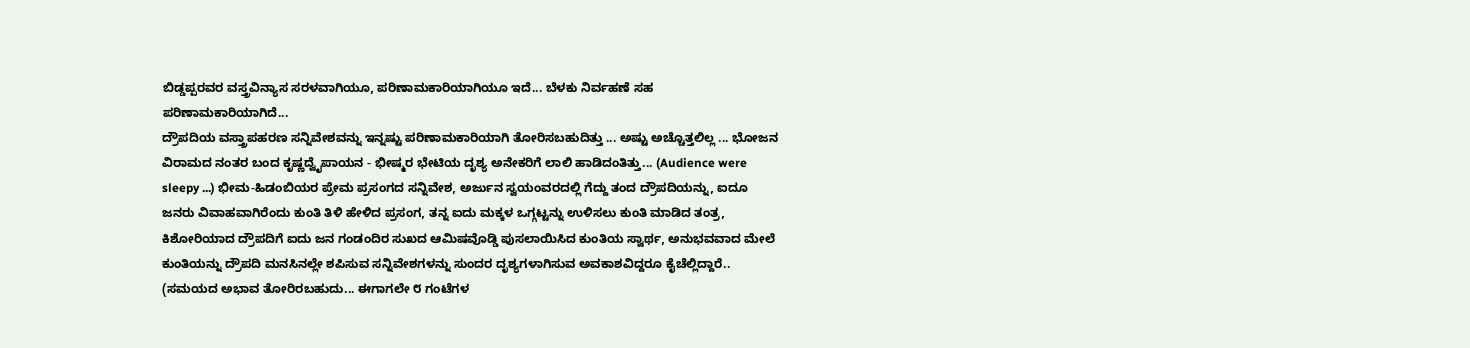ಬಿಡ್ಡಪ್ಪರವರ ವಸ್ತ್ರವಿನ್ಯಾಸ ಸರಳವಾಗಿಯೂ, ಪರಿಣಾಮಕಾರಿಯಾಗಿಯೂ ಇದೆ... ಬೆಳಕು ನಿರ್ವಹಣೆ ಸಹ ಪರಿಣಾಮಕಾರಿಯಾಗಿದೆ...
ದ್ರೌಪದಿಯ ವಸ್ತ್ರಾಪಹರಣ ಸನ್ನಿವೇಶವನ್ನು ಇನ್ನಷ್ಟು ಪರಿಣಾಮಕಾರಿಯಾಗಿ ತೋರಿಸಬಹುದಿತ್ತು ... ಅಷ್ಟು ಅಚ್ಚೊತ್ತಲಿಲ್ಲ ... ಭೋಜನ ವಿರಾಮದ ನಂತರ ಬಂದ ಕೃಷ್ಣದ್ವೈಪಾಯನ - ಭೀಷ್ಮರ ಭೇಟಿಯ ದೃಶ್ಯ ಅನೇಕರಿಗೆ ಲಾಲಿ ಹಾಡಿದಂತಿತ್ತು... (Audience were sleepy ...) ಭೀಮ-ಹಿಡಂಬಿಯರ ಪ್ರೇಮ ಪ್ರಸಂಗದ ಸನ್ನಿವೇಶ, ಅರ್ಜುನ ಸ್ವಯಂವರದಲ್ಲಿ ಗೆದ್ದು ತಂದ ದ್ರೌಪದಿಯನ್ನು, ಐದೂ ಜನರು ವಿವಾಹವಾಗಿರೆಂದು ಕುಂತಿ ತಿಳಿ ಹೇಳಿದ ಪ್ರಸಂಗ, ತನ್ನ ಐದು ಮಕ್ಕಳ ಒಗ್ಗಟ್ಟನ್ನು ಉಳಿಸಲು ಕುಂತಿ ಮಾಡಿದ ತಂತ್ರ, ಕಿಶೋರಿಯಾದ ದ್ರೌಪದಿಗೆ ಐದು ಜನ ಗಂಡಂದಿರ ಸುಖದ ಆಮಿಷವೊಡ್ಡಿ ಪುಸಲಾಯಿಸಿದ ಕುಂತಿಯ ಸ್ವಾರ್ಥ, ಅನುಭವವಾದ ಮೇಲೆ ಕುಂತಿಯನ್ನು ದ್ರೌಪದಿ ಮನಸಿನಲ್ಲೇ ಶಪಿಸುವ ಸನ್ನಿವೇಶಗಳನ್ನು ಸುಂದರ ದೃಶ್ಯಗಳಾಗಿಸುವ ಅವಕಾಶವಿದ್ದರೂ ಕೈಚೆಲ್ಲಿದ್ದಾರೆ.. (ಸಮಯದ ಅಭಾವ ತೋರಿರಬಹುದು... ಈಗಾಗಲೇ ೮ ಗಂಟೆಗಳ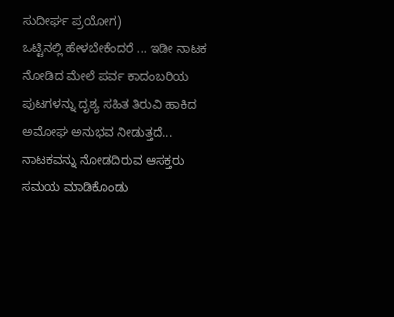ಸುದೀರ್ಘ ಪ್ರಯೋಗ)
ಒಟ್ಟಿನಲ್ಲಿ ಹೇಳಬೇಕೆಂದರೆ ... ಇಡೀ ನಾಟಕ ನೋಡಿದ ಮೇಲೆ ಪರ್ವ ಕಾದಂಬರಿಯ ಪುಟಗಳನ್ನು ದೃಶ್ಯ ಸಹಿತ ತಿರುವಿ ಹಾಕಿದ ಅಮೋಘ ಅನುಭವ ನೀಡುತ್ತದೆ... ನಾಟಕವನ್ನು ನೋಡದಿರುವ ಆಸಕ್ತರು ಸಮಯ ಮಾಡಿಕೊಂಡು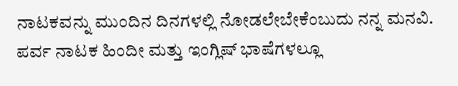ನಾಟಕವನ್ನು ಮುಂದಿನ ದಿನಗಳಲ್ಲಿ ನೋಡಲೇಬೇಕೆಂಬುದು ನನ್ನ ಮನವಿ. ಪರ್ವ ನಾಟಕ ಹಿಂದೀ ಮತ್ತು ಇಂಗ್ಲಿಷ್ ಭಾಷೆಗಳಲ್ಲೂ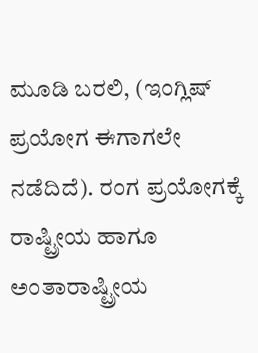ಮೂಡಿ ಬರಲಿ, (ಇಂಗ್ಲಿಷ್ ಪ್ರಯೋಗ ಈಗಾಗಲೇ ನಡೆದಿದೆ). ರಂಗ ಪ್ರಯೋಗಕ್ಕೆ ರಾಷ್ಟ್ರೀಯ ಹಾಗೂ ಅಂತಾರಾಷ್ಟ್ರೀಯ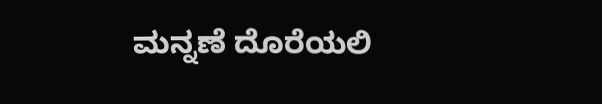ಮನ್ನಣೆ ದೊರೆಯಲಿ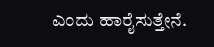ಎಂದು ಹಾರೈಸುತ್ತೇನೆ.